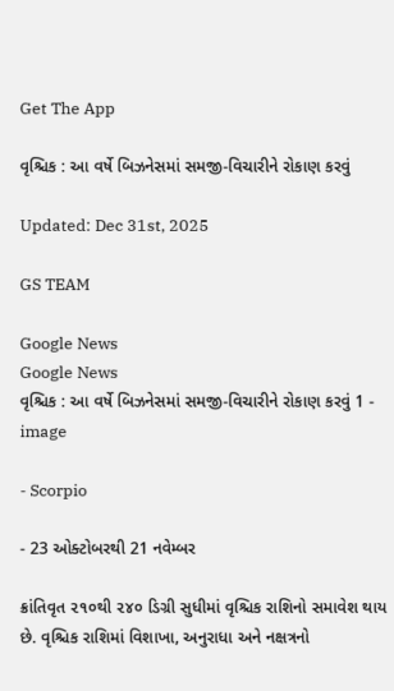Get The App

વૃશ્ચિક : આ વર્ષે બિઝનેસમાં સમજી-વિચારીને રોકાણ કરવું

Updated: Dec 31st, 2025

GS TEAM

Google News
Google News
વૃશ્ચિક : આ વર્ષે બિઝનેસમાં સમજી-વિચારીને રોકાણ કરવું 1 - image

- Scorpio

- 23 ઓક્ટોબરથી 21 નવેમ્બર

ક્રાંતિવૃત ૨૧૦થી ૨૪૦ ડિગ્રી સુધીમાં વૃશ્ચિક રાશિનો સમાવેશ થાય છે. વૃશ્ચિક રાશિમાં વિશાખા, અનુરાધા અને નક્ષત્રનો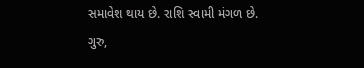સમાવેશ થાય છે. રાશિ સ્વામી મંગળ છે. ગુરુ,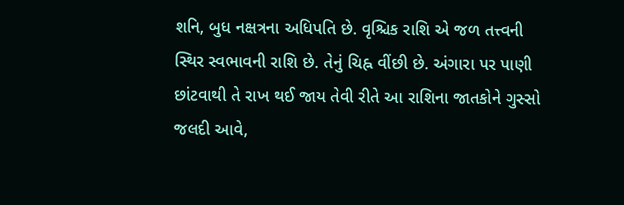શનિ, બુધ નક્ષત્રના અધિપતિ છે. વૃશ્ચિક રાશિ એ જળ તત્ત્વની સ્થિર સ્વભાવની રાશિ છે. તેનું ચિહ્ન વીંછી છે. અંગારા પર પાણી છાંટવાથી તે રાખ થઈ જાય તેવી રીતે આ રાશિના જાતકોને ગુસ્સો જલદી આવે,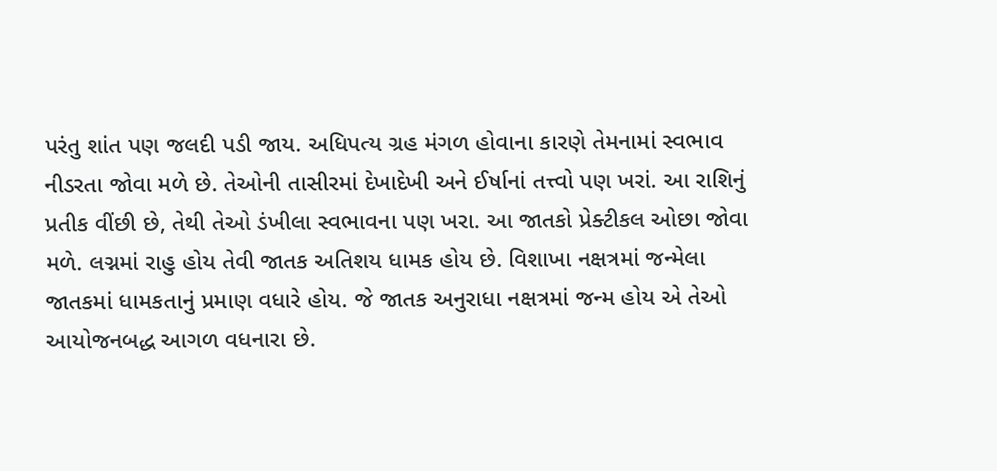પરંતુ શાંત પણ જલદી પડી જાય. અધિપત્ય ગ્રહ મંગળ હોવાના કારણે તેમનામાં સ્વભાવ નીડરતા જોવા મળે છે. તેઓની તાસીરમાં દેખાદેખી અને ઈર્ષાનાં તત્ત્વો પણ ખરાં. આ રાશિનું પ્રતીક વીંછી છે, તેથી તેઓ ડંખીલા સ્વભાવના પણ ખરા. આ જાતકો પ્રેક્ટીકલ ઓછા જોવા મળે. લગ્નમાં રાહુ હોય તેવી જાતક અતિશય ધામક હોય છે. વિશાખા નક્ષત્રમાં જન્મેલા જાતકમાં ધામકતાનું પ્રમાણ વધારે હોય. જે જાતક અનુરાધા નક્ષત્રમાં જન્મ હોય એ તેઓ આયોજનબદ્ધ આગળ વધનારા છે.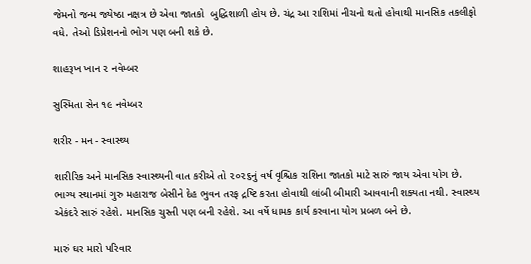જેમનો જન્મ જ્યેષ્ઠા નક્ષત્ર છે એવા જાતકો  બુદ્ધિશાળી હોય છે. ચંદ્ર આ રાશિમાં નીચનો થતો હોવાથી માનસિક તકલીફો વધે. તેઓ ડિપ્રેશનનો ભોગ પણ બની શકે છે.

શાહરૂખ ખાન ૨ નવેમ્બર

સુસ્મિતા સેન ૧૯ નવેમ્બર

શરીર - મન - સ્વાસ્થ્ય

શારીરિક અને માનસિક સ્વાસ્થ્યની વાત કરીએ તો ૨૦૨૬નું વર્ષ વૃશ્ચિક રાશિના જાતકો માટે સારું જાય એવા યોગ છે. ભાગ્ય સ્થાનમાં ગુરુ મહારાજ બેસીને દેહ ભુવન તરફ દ્રષ્ટિ કરતા હોવાથી લાંબી બીમારી આવવાની શક્યતા નથી. સ્વાસ્થ્ય એકંદરે સારું રહેશે. માનસિક ચુસ્તી પણ બની રહેશે. આ વર્ષે ધામક કાર્ય કરવાના યોગ પ્રબળ બને છે.

મારું ઘર મારો પરિવાર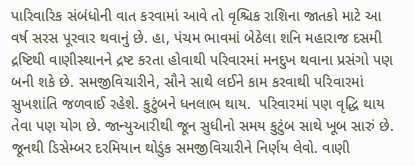પારિવારિક સંબંધોની વાત કરવામાં આવે તો વૃશ્ચિક રાશિના જાતકો માટે આ વર્ષ સરસ પૂરવાર થવાનું છે. હા, પંચમ ભાવમાં બેઠેલા શનિ મહારાજ દસમી દ્રષ્ટિથી વાણીસ્થાનને દ્રષ્ટ કરતા હોવાથી પરિવારમાં મનદુખ થવાના પ્રસંગો પણ બની શકે છે. સમજીવિચારીને, સૌને સાથે લઈને કામ કરવાથી પરિવારમાં સુખશાંતિ જળવાઈ રહેશે. કુટુંબને ધનલાભ થાય.  પરિવારમાં પણ વૃદ્ધિ થાય તેવા પણ યોગ છે. જાન્યુઆરીથી જૂન સુધીનો સમય કુટુંબ સાથે ખૂબ સારું છે. જૂનથી ડિસેમ્બર દરમિયાન થોડુંક સમજીવિચારીને નિર્ણય લેવો. વાણી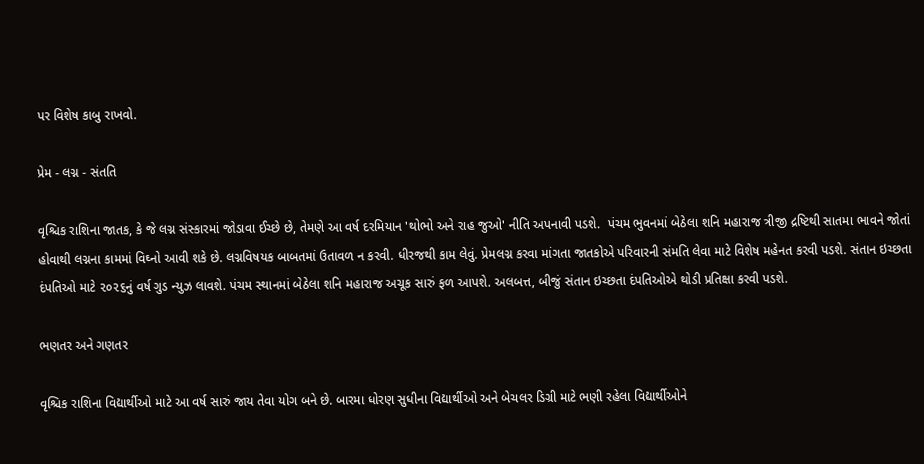પર વિશેષ કાબુ રાખવો.

પ્રેમ - લગ્ન - સંતતિ

વૃશ્ચિક રાશિના જાતક, કે જે લગ્ન સંસ્કારમાં જોડાવા ઈચ્છે છે, તેમણે આ વર્ષ દરમિયાન 'થોભો અને રાહ જુઓ' નીતિ અપનાવી પડશે.  પંચમ ભુવનમાં બેઠેલા શનિ મહારાજ ત્રીજી દ્રષ્ટિથી સાતમા ભાવને જોતાં હોવાથી લગ્નના કામમાં વિઘ્નો આવી શકે છે. લગ્નવિષયક બાબતમાં ઉતાવળ ન કરવી. ધીરજથી કામ લેવું. પ્રેમલગ્ન કરવા માંગતા જાતકોએ પરિવારની સંમતિ લેવા માટે વિશેષ મહેનત કરવી પડશે. સંતાન ઇચ્છતા દંપતિઓ માટે ૨૦૨૬નું વર્ષ ગુડ ન્યુઝ લાવશે. પંચમ સ્થાનમાં બેઠેલા શનિ મહારાજ અચૂક સારું ફળ આપશે. અલબત્ત, બીજું સંતાન ઇચ્છતા દંપતિઓએ થોડી પ્રતિક્ષા કરવી પડશે.

ભણતર અને ગણતર

વૃશ્ચિક રાશિના વિદ્યાર્થીઓ માટે આ વર્ષ સારું જાય તેવા યોગ બને છે. બારમા ધોરણ સુધીના વિદ્યાર્થીઓ અને બેચલર ડિગ્રી માટે ભણી રહેલા વિદ્યાર્થીઓને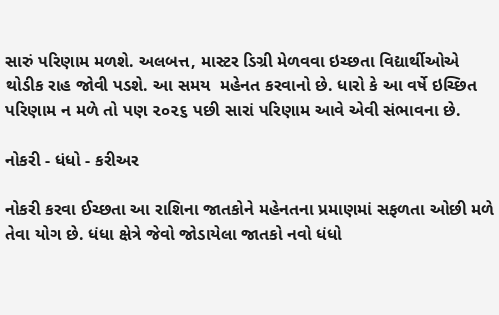સારું પરિણામ મળશે. અલબત્ત, માસ્ટર ડિગ્રી મેળવવા ઇચ્છતા વિદ્યાર્થીઓએ થોડીક રાહ જોવી પડશે. આ સમય  મહેનત કરવાનો છે. ધારો કે આ વર્ષે ઇચ્છિત પરિણામ ન મળે તો પણ ૨૦૨૬ પછી સારાં પરિણામ આવે એવી સંભાવના છે.

નોકરી - ધંધો - કરીઅર

નોકરી કરવા ઈચ્છતા આ રાશિના જાતકોને મહેનતના પ્રમાણમાં સફળતા ઓછી મળે તેવા યોગ છે. ધંધા ક્ષેત્રે જેવો જોડાયેલા જાતકો નવો ધંધો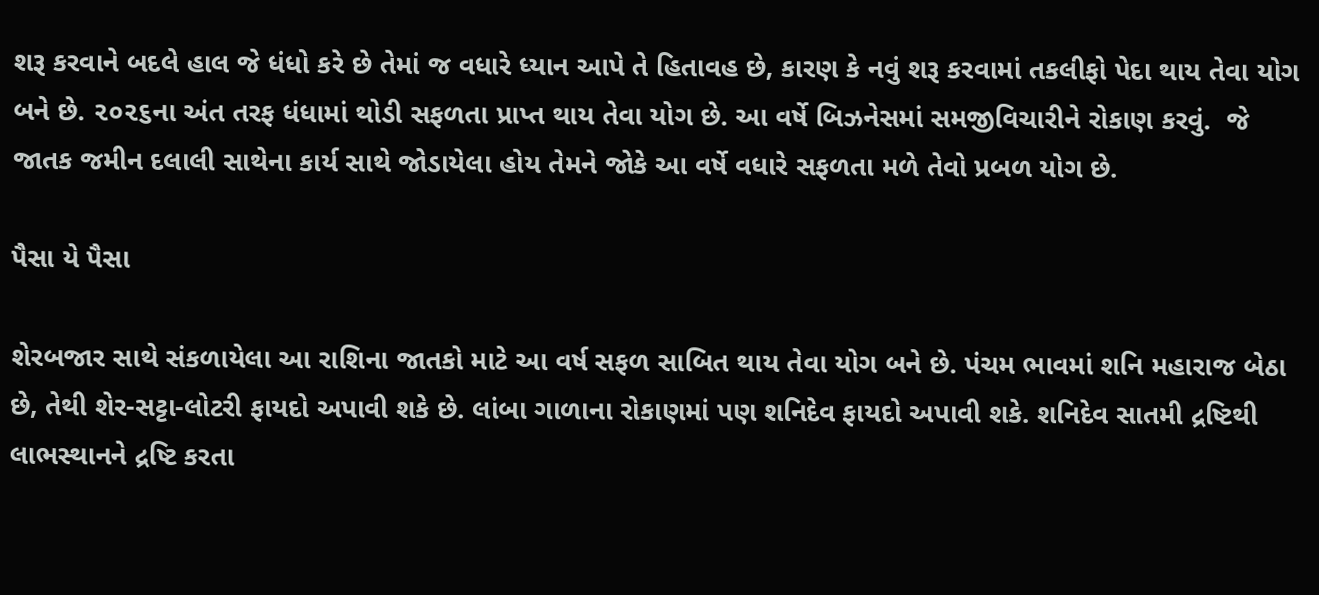શરૂ કરવાને બદલે હાલ જે ધંધો કરે છે તેમાં જ વધારે ધ્યાન આપે તે હિતાવહ છે, કારણ કે નવું શરૂ કરવામાં તકલીફો પેદા થાય તેવા યોગ બને છે. ૨૦૨૬ના અંત તરફ ધંધામાં થોડી સફળતા પ્રાપ્ત થાય તેવા યોગ છે. આ વર્ષે બિઝનેસમાં સમજીવિચારીને રોકાણ કરવું.  જે જાતક જમીન દલાલી સાથેના કાર્ય સાથે જોડાયેલા હોય તેમને જોકે આ વર્ષે વધારે સફળતા મળે તેવો પ્રબળ યોગ છે.

પૈસા યે પૈસા

શેરબજાર સાથે સંકળાયેલા આ રાશિના જાતકો માટે આ વર્ષ સફળ સાબિત થાય તેવા યોગ બને છે. પંચમ ભાવમાં શનિ મહારાજ બેઠા છે, તેથી શેર-સટ્ટા-લોટરી ફાયદો અપાવી શકે છે. લાંબા ગાળાના રોકાણમાં પણ શનિદેવ ફાયદો અપાવી શકે. શનિદેવ સાતમી દ્રષ્ટિથી લાભસ્થાનને દ્રષ્ટિ કરતા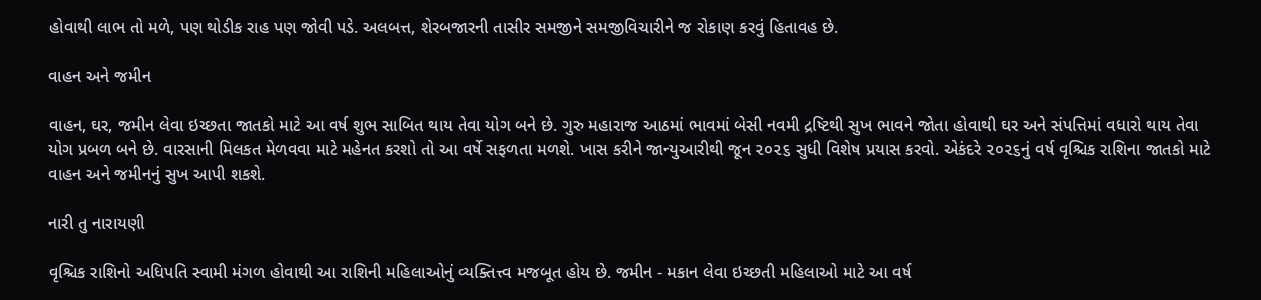હોવાથી લાભ તો મળે, પણ થોડીક રાહ પણ જોવી પડે. અલબત્ત, શેરબજારની તાસીર સમજીને સમજીવિચારીને જ રોકાણ કરવું હિતાવહ છે.

વાહન અને જમીન

વાહન, ઘર, જમીન લેવા ઇચ્છતા જાતકો માટે આ વર્ષ શુભ સાબિત થાય તેવા યોગ બને છે. ગુરુ મહારાજ આઠમાં ભાવમાં બેસી નવમી દ્રષ્ટિથી સુખ ભાવને જોતા હોવાથી ઘર અને સંપત્તિમાં વધારો થાય તેવા યોગ પ્રબળ બને છે. વારસાની મિલકત મેળવવા માટે મહેનત કરશો તો આ વર્ષે સફળતા મળશે. ખાસ કરીને જાન્યુઆરીથી જૂન ૨૦૨૬ સુધી વિશેષ પ્રયાસ કરવો. એકંદરે ૨૦૨૬નું વર્ષ વૃશ્ચિક રાશિના જાતકો માટે વાહન અને જમીનનું સુખ આપી શકશે.

નારી તુ નારાયણી

વૃશ્ચિક રાશિનો અધિપતિ સ્વામી મંગળ હોવાથી આ રાશિની મહિલાઓનું વ્યક્તિત્ત્વ મજબૂત હોય છે. જમીન - મકાન લેવા ઇચ્છતી મહિલાઓ માટે આ વર્ષ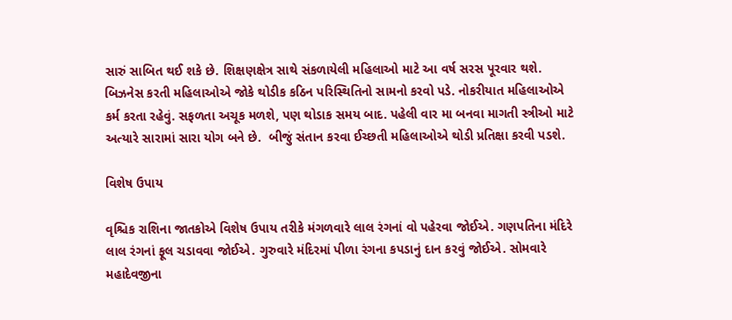સારું સાબિત થઈ શકે છે. શિક્ષણક્ષેત્ર સાથે સંકળાયેલી મહિલાઓ માટે આ વર્ષ સરસ પૂરવાર થશે. બિઝનેસ કરતી મહિલાઓએ જોકે થોડીક કઠિન પરિસ્થિતિનો સામનો કરવો પડે. નોકરીયાત મહિલાઓએ કર્મ કરતા રહેવું. સફળતા અચૂક મળશે, પણ થોડાક સમય બાદ. પહેલી વાર મા બનવા માગતી સ્ત્રીઓ માટે અત્યારે સારામાં સારા યોગ બને છે.  બીજું સંતાન કરવા ઈચ્છતી મહિલાઓએ થોડી પ્રતિક્ષા કરવી પડશે.

વિશેષ ઉપાય

વૃશ્ચિક રાશિના જાતકોએ વિશેષ ઉપાય તરીકે મંગળવારે લાલ રંગનાં વો પહેરવા જોઈએ. ગણપતિના મંદિરે લાલ રંગનાં ફૂલ ચડાવવા જોઈએ. ગુરુવારે મંદિરમાં પીળા રંગના કપડાનું દાન કરવું જોઈએ. સોમવારે મહાદેવજીના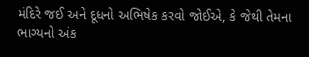મંદિરે જઈ અને દૂધનો અભિષેક કરવો જોઈએ, કે જેથી તેમના ભાગ્યનો અંક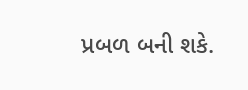પ્રબળ બની શકે.